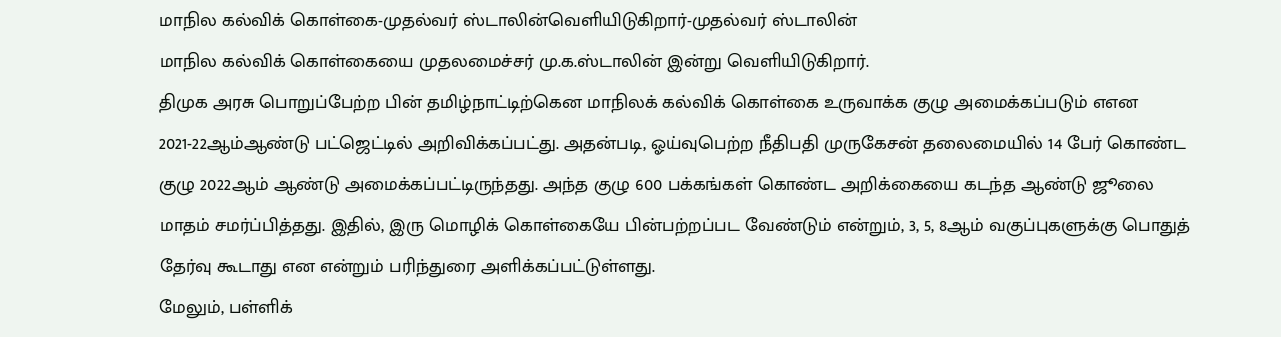மாநில கல்விக் கொள்கை-முதல்வர் ஸ்டாலின்வெளியிடுகிறார்-முதல்வர் ஸ்டாலின்
மாநில கல்விக் கொள்கையை முதலமைச்சர் மு.க.ஸ்டாலின் இன்று வெளியிடுகிறார்.
திமுக அரசு பொறுப்பேற்ற பின் தமிழ்நாட்டிற்கென மாநிலக் கல்விக் கொள்கை உருவாக்க குழு அமைக்கப்படும் எஎன 2021-22ஆம்ஆண்டு பட்ஜெட்டில் அறிவிக்கப்பட்து. அதன்படி, ஓய்வுபெற்ற நீதிபதி முருகேசன் தலைமையில் 14 பேர் கொண்ட குழு 2022ஆம் ஆண்டு அமைக்கப்பட்டிருந்தது. அந்த குழு 600 பக்கங்கள் கொண்ட அறிக்கையை கடந்த ஆண்டு ஜூலை மாதம் சமர்ப்பித்தது. இதில், இரு மொழிக் கொள்கையே பின்பற்றப்பட வேண்டும் என்றும், 3, 5, 8ஆம் வகுப்புகளுக்கு பொதுத் தேர்வு கூடாது என என்றும் பரிந்துரை அளிக்கப்பட்டுள்ளது.
மேலும், பள்ளிக்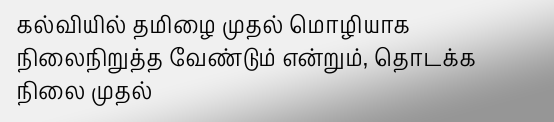கல்வியில் தமிழை முதல் மொழியாக நிலைநிறுத்த வேண்டும் என்றும், தொடக்க நிலை முதல்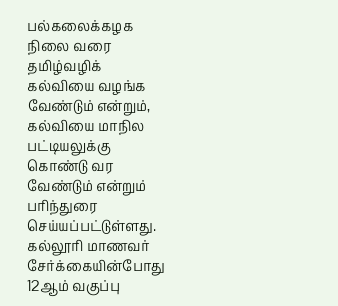பல்கலைக்கழக நிலை வரை தமிழ்வழிக் கல்வியை வழங்க வேண்டும் என்றும், கல்வியை மாநில பட்டியலுக்கு கொண்டு வர வேண்டும் என்றும் பரிந்துரை செய்யப்பட்டுள்ளது.
கல்லூரி மாணவர் சேர்க்கையின்போது 12ஆம் வகுப்பு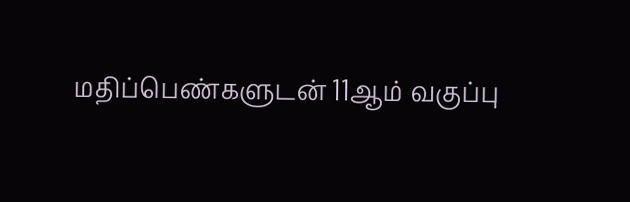மதிப்பெண்களுடன் 11ஆம் வகுப்பு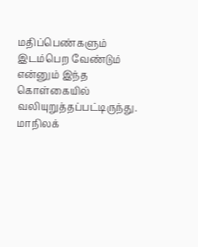மதிப்பெண்களும் இடம்பெற வேண்டும் என்னும் இந்த கொள்கையில் வலியுறுத்தப்பட்டிருந்து. மாநிலக்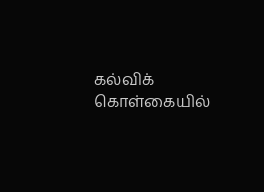கல்விக் கொள்கையில்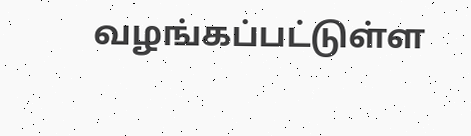வழங்கப்பட்டுள்ள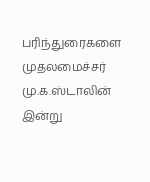பரிந்துரைகளை முதலமைச்சர் மு.க.ஸ்டாலின் இன்று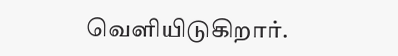வெளியிடுகிறார்.